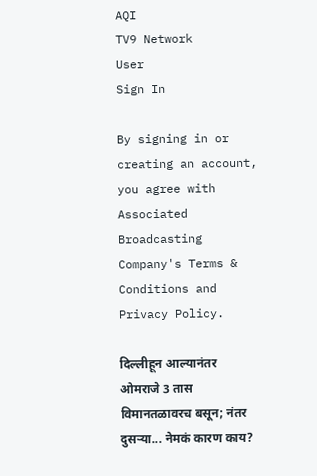AQI
TV9 Network
User
Sign In

By signing in or creating an account, you agree with Associated Broadcasting Company's Terms & Conditions and Privacy Policy.

दिल्लीहून आल्यानंतर ओमराजे 3 तास विमानतळावरच बसून; नंतर दुसऱ्या... नेमकं कारण काय?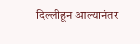दिल्लीहून आल्यानंतर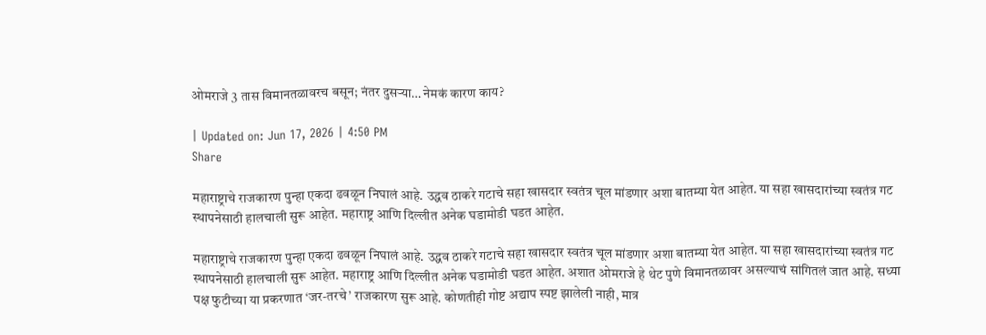ओमराजे 3 तास विमानतळावरच बसून; नंतर दुसऱ्या… नेमकं कारण काय?

| Updated on: Jun 17, 2026 | 4:50 PM
Share

महाराष्ट्राचे राजकारण पुन्हा एकदा ढवळून निघालं आहे. उद्धव ठाकरे गटाचे सहा खासदार स्वतंत्र चूल मांडणार अशा बातम्या येत आहेत. या सहा खासदारांच्या स्वतंत्र गट स्थापनेसाठी हालचाली सुरू आहेत. महाराष्ट्र आणि दिल्लीत अनेक घडामोडी घडत आहेत.

महाराष्ट्राचे राजकारण पुन्हा एकदा ढवळून निघालं आहे. उद्धव ठाकरे गटाचे सहा खासदार स्वतंत्र चूल मांडणार अशा बातम्या येत आहेत. या सहा खासदारांच्या स्वतंत्र गट स्थापनेसाठी हालचाली सुरू आहेत. महाराष्ट्र आणि दिल्लीत अनेक घडामोडी घडत आहेत. अशात ओमराजे हे थेट पुणे विमानतळावर असल्याचं सांगितलं जात आहे. सध्या पक्ष फुटीच्या या प्रकरणात ‘जर-तरचे’ राजकारण सुरू आहे. कोणतीही गोष्ट अद्याप स्पष्ट झालेली नाही, मात्र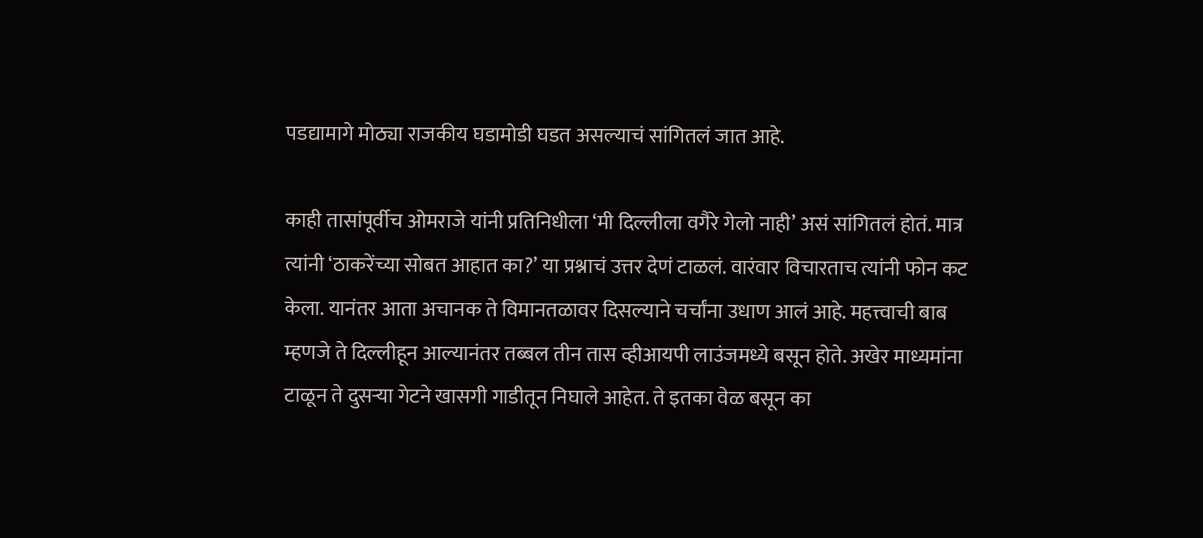पडद्यामागे मोठ्या राजकीय घडामोडी घडत असल्याचं सांगितलं जात आहे.

काही तासांपूर्वीच ओमराजे यांनी प्रतिनिधीला ‘मी दिल्लीला वगैरे गेलो नाही’ असं सांगितलं होतं. मात्र त्यांनी ‘ठाकरेंच्या सोबत आहात का?’ या प्रश्नाचं उत्तर देणं टाळलं. वारंवार विचारताच त्यांनी फोन कट केला. यानंतर आता अचानक ते विमानतळावर दिसल्याने चर्चांना उधाण आलं आहे. महत्त्वाची बाब म्हणजे ते दिल्लीहून आल्यानंतर तब्बल तीन तास व्हीआयपी लाउंजमध्ये बसून होते. अखेर माध्यमांना टाळून ते दुसऱ्या गेटने खासगी गाडीतून निघाले आहेत. ते इतका वेळ बसून का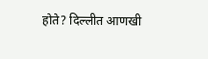होते? दिल्लीत आणखी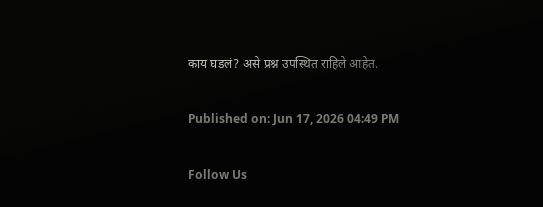काय घडलं? असे प्रश्न उपस्थित राहिले आहेत.

Published on: Jun 17, 2026 04:49 PM

Follow Us